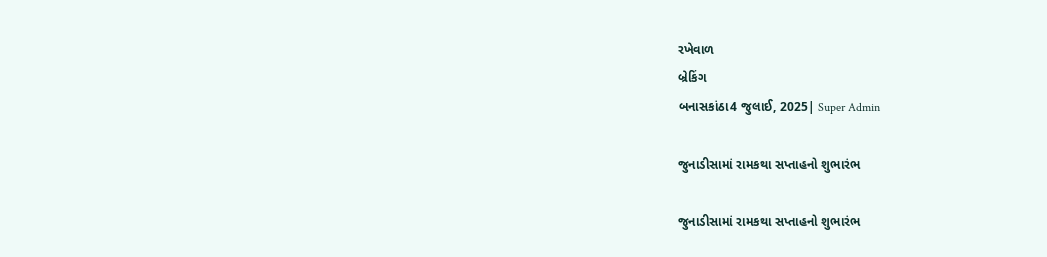રખેવાળ
બ્રેકિંગ
બનાસકાંઠા4 જુલાઈ, 2025| Super Admin

જુનાડીસામાં રામકથા સપ્તાહનો શુભારંભ

જુનાડીસામાં રામકથા સપ્તાહનો શુભારંભ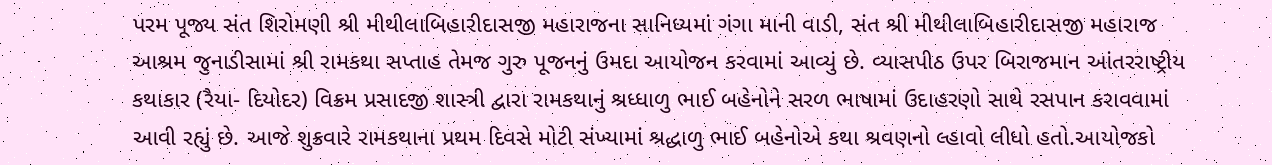પરમ પૂજ્ય સંત શિરોમણી શ્રી મીથીલાબિહારીદાસજી મહારાજના સાનિધ્યમાં ગંગા માની વાડી, સંત શ્રી મીથીલાબિહારીદાસજી મહારાજ આશ્રમ જુનાડીસામાં શ્રી રામકથા સપ્તાહ તેમજ ગુરુ પૂજનનું ઉમદા આયોજન કરવામાં આવ્યું છે. વ્યાસપીઠ ઉપર બિરાજમાન આંતરરાષ્ટ્રીય કથાકાર (રૈયા- દિયોદર) વિક્રમ પ્રસાદજી શાસ્ત્રી દ્વારા રામકથાનું શ્રધ્ધાળુ ભાઈ બહેનોને સરળ ભાષામાં ઉદાહરણો સાથે રસપાન કરાવવામાં આવી રહ્યું છે. આજે શુક્રવારે રામકથાના પ્રથમ દિવસે મોટી સંખ્યામાં શ્રદ્ધાળુ ભાઈ બહેનોએ કથા શ્રવણનો લ્હાવો લીધો હતો.આયોજકો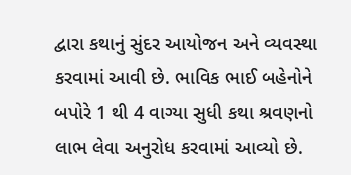દ્વારા કથાનું સુંદર આયોજન અને વ્યવસ્થા કરવામાં આવી છે. ભાવિક ભાઈ બહેનોને બપોરે 1 થી 4 વાગ્યા સુધી કથા શ્રવણનો લાભ લેવા અનુરોધ કરવામાં આવ્યો છે.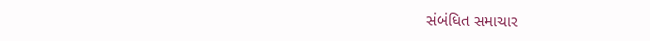સંબંધિત સમાચાર